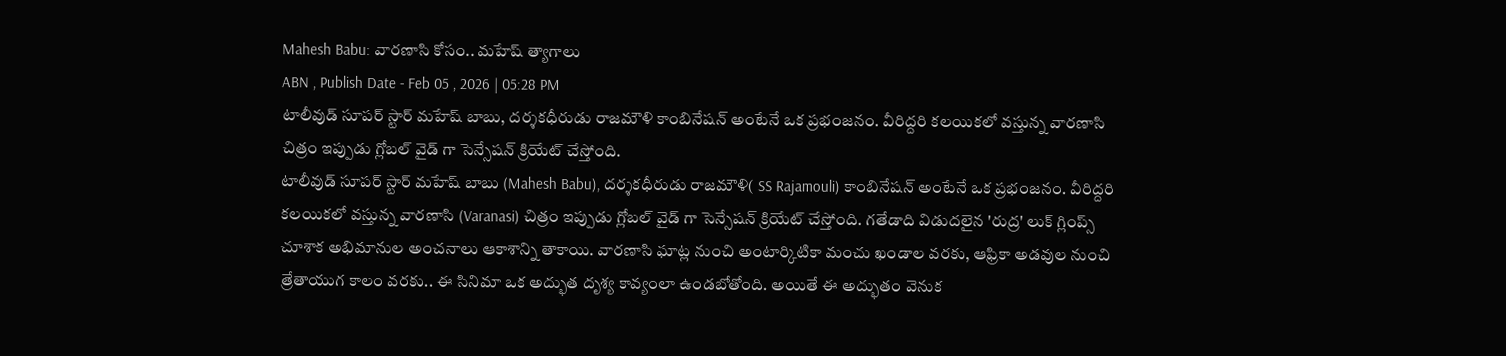Mahesh Babu: వారణాసి కోసం.. మహేష్ త్యాగాలు
ABN , Publish Date - Feb 05 , 2026 | 05:28 PM
టాలీవుడ్ సూపర్ స్టార్ మహేష్ బాబు, దర్శకధీరుడు రాజమౌళి కాంబినేషన్ అంటేనే ఒక ప్రభంజనం. వీరిద్దరి కలయికలో వస్తున్న వారణాసి చిత్రం ఇప్పుడు గ్లోబల్ వైడ్ గా సెన్సేషన్ క్రియేట్ చేస్తోంది.
టాలీవుడ్ సూపర్ స్టార్ మహేష్ బాబు (Mahesh Babu), దర్శకధీరుడు రాజమౌళి( SS Rajamouli) కాంబినేషన్ అంటేనే ఒక ప్రభంజనం. వీరిద్దరి కలయికలో వస్తున్న వారణాసి (Varanasi) చిత్రం ఇప్పుడు గ్లోబల్ వైడ్ గా సెన్సేషన్ క్రియేట్ చేస్తోంది. గతేడాది విడుదలైన 'రుద్ర' లుక్ గ్లింప్స్ చూశాక అభిమానుల అంచనాలు ఆకాశాన్ని తాకాయి. వారణాసి ఘాట్ల నుంచి అంటార్కిటికా మంచు ఖండాల వరకు, ఆఫ్రికా అడవుల నుంచి త్రేతాయుగ కాలం వరకు.. ఈ సినిమా ఒక అద్భుత దృశ్య కావ్యంలా ఉండబోతోంది. అయితే ఈ అద్భుతం వెనుక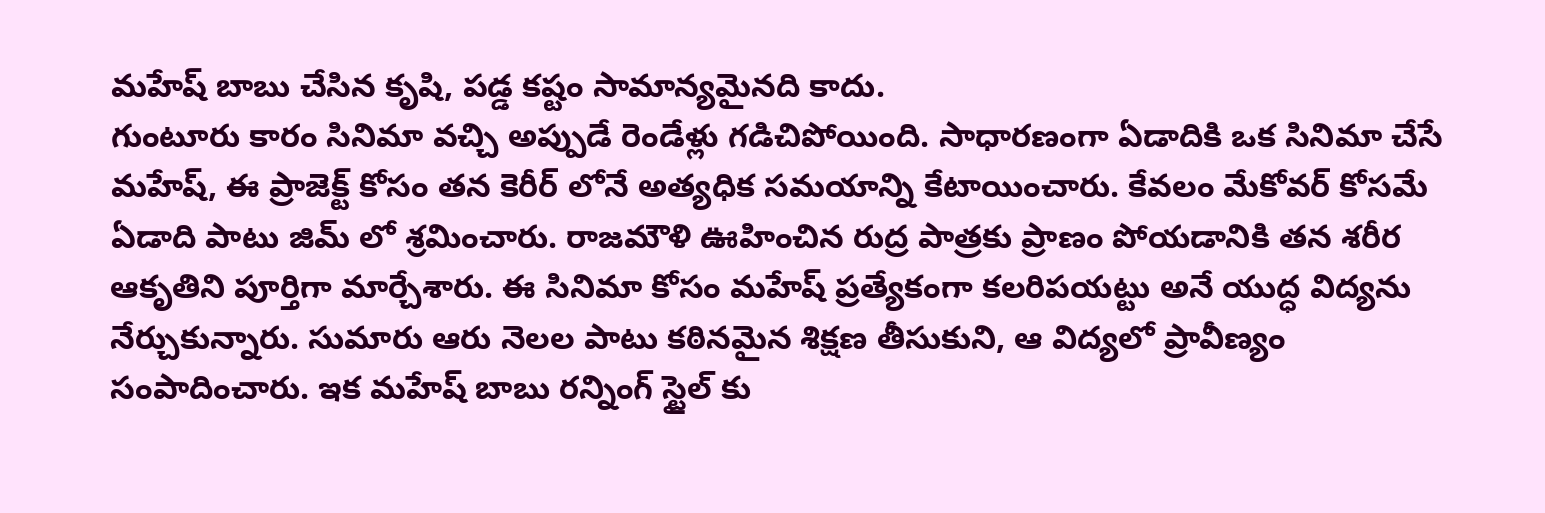మహేష్ బాబు చేసిన కృషి, పడ్డ కష్టం సామాన్యమైనది కాదు.
గుంటూరు కారం సినిమా వచ్చి అప్పుడే రెండేళ్లు గడిచిపోయింది. సాధారణంగా ఏడాదికి ఒక సినిమా చేసే మహేష్, ఈ ప్రాజెక్ట్ కోసం తన కెరీర్ లోనే అత్యధిక సమయాన్ని కేటాయించారు. కేవలం మేకోవర్ కోసమే ఏడాది పాటు జిమ్ లో శ్రమించారు. రాజమౌళి ఊహించిన రుద్ర పాత్రకు ప్రాణం పోయడానికి తన శరీర ఆకృతిని పూర్తిగా మార్చేశారు. ఈ సినిమా కోసం మహేష్ ప్రత్యేకంగా కలరిపయట్టు అనే యుద్ధ విద్యను నేర్చుకున్నారు. సుమారు ఆరు నెలల పాటు కఠినమైన శిక్షణ తీసుకుని, ఆ విద్యలో ప్రావీణ్యం సంపాదించారు. ఇక మహేష్ బాబు రన్నింగ్ స్టైల్ కు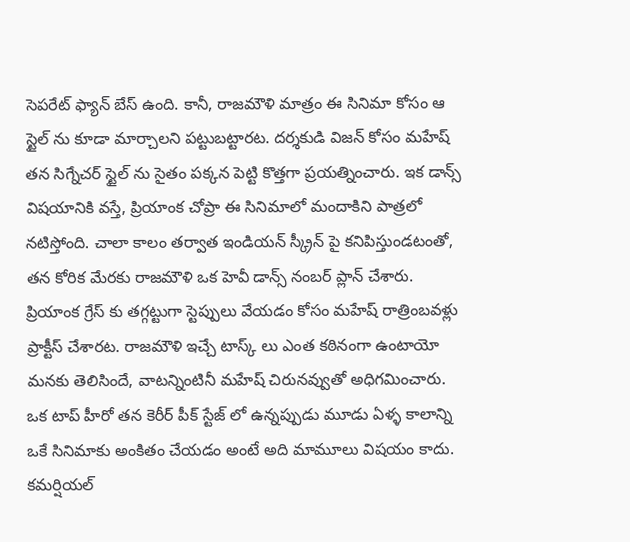సెపరేట్ ఫ్యాన్ బేస్ ఉంది. కానీ, రాజమౌళి మాత్రం ఈ సినిమా కోసం ఆ స్టైల్ ను కూడా మార్చాలని పట్టుబట్టారట. దర్శకుడి విజన్ కోసం మహేష్ తన సిగ్నేచర్ స్టైల్ ను సైతం పక్కన పెట్టి కొత్తగా ప్రయత్నించారు. ఇక డాన్స్ విషయానికి వస్తే, ప్రియాంక చోప్రా ఈ సినిమాలో మందాకిని పాత్రలో నటిస్తోంది. చాలా కాలం తర్వాత ఇండియన్ స్క్రీన్ పై కనిపిస్తుండటంతో, తన కోరిక మేరకు రాజమౌళి ఒక హెవీ డాన్స్ నంబర్ ప్లాన్ చేశారు. ప్రియాంక గ్రేస్ కు తగ్గట్టుగా స్టెప్పులు వేయడం కోసం మహేష్ రాత్రింబవళ్లు ప్రాక్టీస్ చేశారట. రాజమౌళి ఇచ్చే టాస్క్ లు ఎంత కఠినంగా ఉంటాయో మనకు తెలిసిందే, వాటన్నింటినీ మహేష్ చిరునవ్వుతో అధిగమించారు.
ఒక టాప్ హీరో తన కెరీర్ పీక్ స్టేజ్ లో ఉన్నప్పుడు మూడు ఏళ్ళ కాలాన్ని ఒకే సినిమాకు అంకితం చేయడం అంటే అది మామూలు విషయం కాదు. కమర్షియల్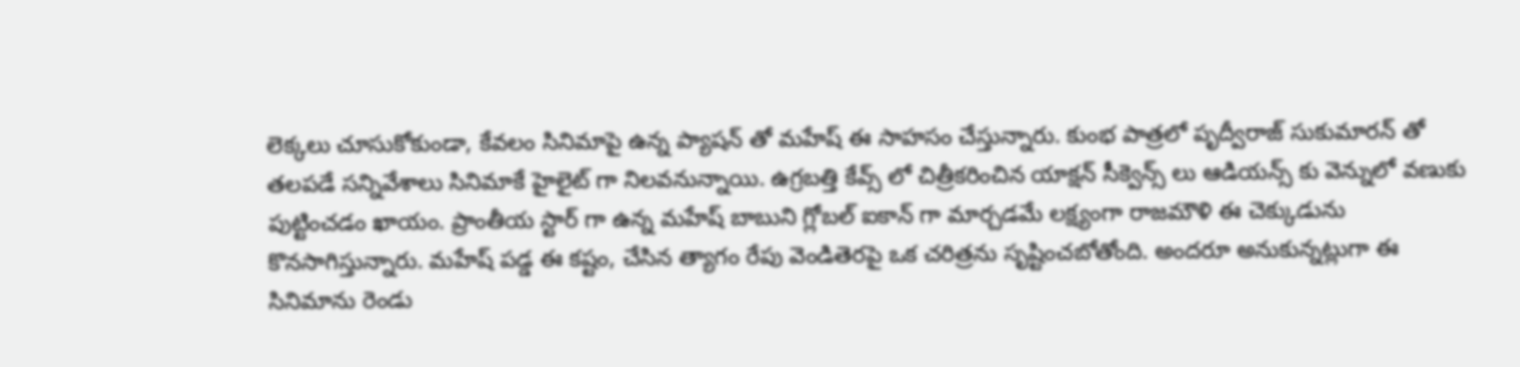లెక్కలు చూసుకోకుండా, కేవలం సినిమాపై ఉన్న ప్యాషన్ తో మహేష్ ఈ సాహసం చేస్తున్నారు. కుంభ పాత్రలో పృద్వీరాజ్ సుకుమారన్ తో తలపడే సన్నివేశాలు సినిమాకే హైలైట్ గా నిలవనున్నాయి. ఉగ్రబత్తి కేవ్స్ లో చిత్రీకరించిన యాక్షన్ సీక్వెన్స్ లు ఆడియన్స్ కు వెన్నులో వణుకు పుట్టించడం ఖాయం. ప్రాంతీయ స్టార్ గా ఉన్న మహేష్ బాబుని గ్లోబల్ ఐకాన్ గా మార్చడమే లక్ష్యంగా రాజమౌళి ఈ చెక్కుడును కొనసాగిస్తున్నారు. మహేష్ పడ్డ ఈ కష్టం, చేసిన త్యాగం రేపు వెండితెరపై ఒక చరిత్రను సృష్టించబోతోంది. అందరూ అనుకున్నట్లుగా ఈ సినిమాను రెండు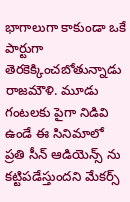భాగాలుగా కాకుండా ఒకే పార్టుగా తెరకెక్కించబోతున్నాడు రాజమౌళి. మూడు గంటలకు పైగా నిడివి ఉండే ఈ సినిమాలో ప్రతి సీన్ ఆడియెన్స్ ను కట్టిపడేస్తుందని మేకర్స్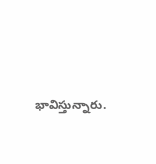భావిస్తున్నారు.